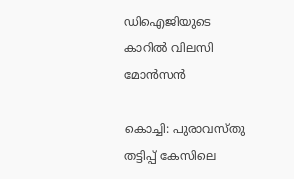ഡിഐജിയുടെ കാറിൽ വിലസി മോൻസൻ

കൊച്ചി: പുരാവസ്തു തട്ടിപ്പ് കേസിലെ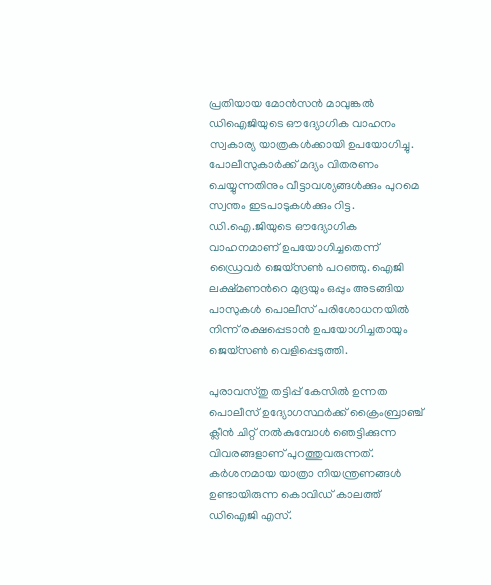പ്രതിയായ മോന്‍സന്‍ മാവുങ്കൽ ഡിഐജിയുടെ ഔദ്യോഗിക വാഹനം സ്വകാര്യ യാത്രകൾക്കായി ഉപയോഗിച്ചു. പോലീസുകാർക്ക് മദ്യം വിതരണം ചെയ്യുന്നതിനും വീട്ടാവശ്യങ്ങള്‍ക്കും പുറമെ സ്വന്തം ഇടപാടുകൾക്കും റിട്ട. ഡി.ഐ.ജിയുടെ ഔദ്യോഗിക വാഹനമാണ് ഉപയോഗിച്ചതെന്ന് ഡ്രൈവർ ജെയ്സൺ പറഞ്ഞു. ഐജി ലക്ഷ്മണന്‍റെ മുദ്രയും ഒപ്പും അടങ്ങിയ പാസുകൾ പൊലീസ് പരിശോധനയിൽ നിന്ന് രക്ഷപ്പെടാൻ ഉപയോഗിച്ചതായും ജെയ്സൺ വെളിപ്പെടുത്തി.

പുരാവസ്തു തട്ടിപ്പ് കേസിൽ ഉന്നത പൊലീസ് ഉദ്യോഗസ്ഥർക്ക് ക്രൈംബ്രാഞ്ച് ക്ലീൻ ചിറ്റ് നൽകുമ്പോൾ ഞെട്ടിക്കുന്ന വിവരങ്ങളാണ് പുറത്തുവരുന്നത്. കർശനമായ യാത്രാ നിയന്ത്രണങ്ങൾ ഉണ്ടായിരുന്ന കൊവിഡ് കാലത്ത് ഡിഐജി എസ്.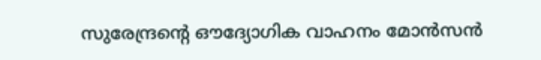സുരേന്ദ്രന്‍റെ ഔദ്യോഗിക വാഹനം മോൻസൻ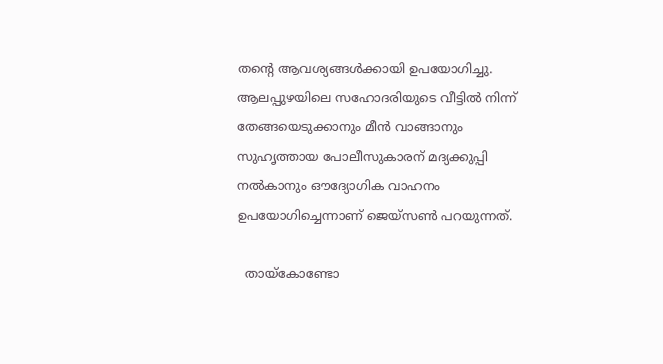തന്‍റെ ആവശ്യങ്ങൾക്കായി ഉപയോഗിച്ചു. ആലപ്പുഴയിലെ സഹോദരിയുടെ വീട്ടിൽ നിന്ന് തേങ്ങയെടുക്കാനും മീൻ വാങ്ങാനും സുഹൃത്തായ പോലീസുകാരന് മദ്യക്കുപ്പി നൽകാനും ഔദ്യോഗിക വാഹനം ഉപയോഗിച്ചെന്നാണ് ജെയ്സൺ പറയുന്നത്.

  തായ്‌കോണ്ടോ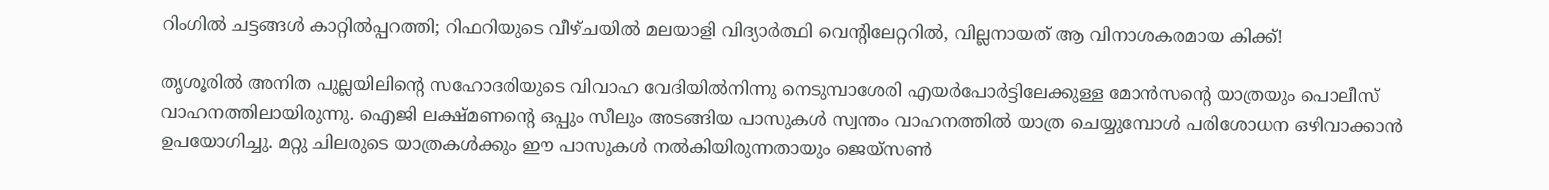റിംഗിൽ ചട്ടങ്ങൾ കാറ്റിൽപ്പറത്തി; റിഫറിയുടെ വീഴ്ചയിൽ മലയാളി വിദ്യാർത്ഥി വെന്റിലേറ്ററിൽ, വില്ലനായത് ആ വിനാശകരമായ കിക്ക്!

തൃശൂരില്‍ അനിത പുല്ലയിലിന്‍റെ സഹോദരിയുടെ വിവാഹ വേദിയില്‍നിന്നു നെടുമ്പാശേരി എയര്‍പോര്‍ട്ടിലേക്കുള്ള മോന്‍സന്‍റെ യാത്രയും പൊലീസ് വാഹനത്തിലായിരുന്നു. ഐജി ലക്ഷ്മണന്‍റെ ഒപ്പും സീലും അടങ്ങിയ പാസുകൾ സ്വന്തം വാഹനത്തിൽ യാത്ര ചെയ്യുമ്പോൾ പരിശോധന ഒഴിവാക്കാൻ ഉപയോഗിച്ചു. മറ്റു ചിലരുടെ യാത്രകള്‍ക്കും ഈ പാസുകള്‍ നല്‍കിയിരുന്നതായും ജെയ്സണ്‍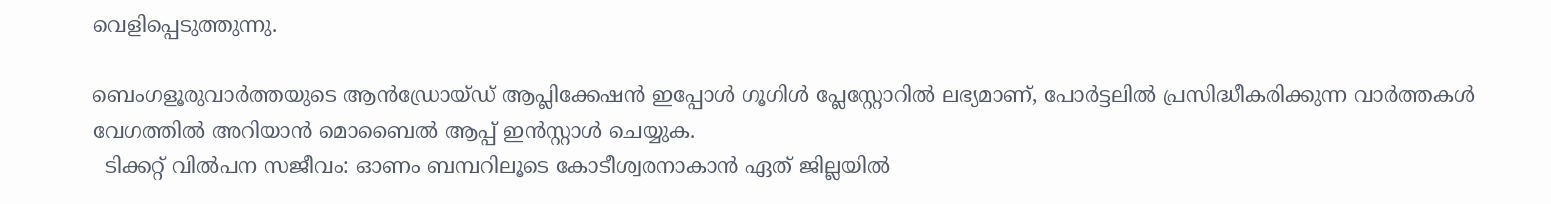വെളിപ്പെടുത്തുന്നു.

ബെംഗളൂരുവാർത്തയുടെ ആൻഡ്രോയ്ഡ് ആപ്ലിക്കേഷൻ ഇപ്പോൾ ഗൂഗിൾ പ്ലേസ്റ്റോറിൽ ലഭ്യമാണ്, പോർട്ടലിൽ പ്രസിദ്ധീകരിക്കുന്ന വാർത്തകൾ വേഗത്തിൽ അറിയാൻ മൊബൈൽ ആപ്പ് ഇൻസ്റ്റാൾ ചെയ്യുക.
  ടിക്കറ്റ് വിൽപന സജീവം: ഓണം ബമ്പറിലൂടെ കോടീശ്വരനാകാൻ ഏത് ജില്ലയിൽ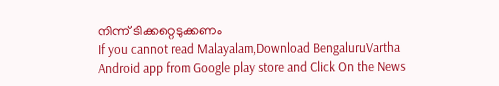നിന്ന് ടിക്കറ്റെടുക്കണം
If you cannot read Malayalam,Download BengaluruVartha Android app from Google play store and Click On the News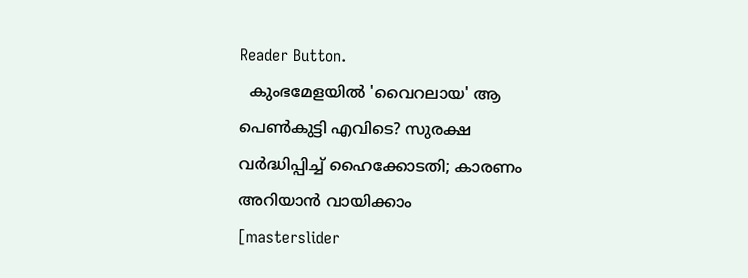Reader Button.
  കുംഭമേളയിൽ 'വൈറലായ' ആ പെൺകുട്ടി എവിടെ? സുരക്ഷ വർദ്ധിപ്പിച്ച് ഹൈക്കോടതി; കാരണം അറിയാൻ വായിക്കാം
[masterslider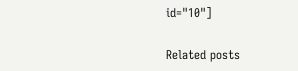id="10"]

Related posts